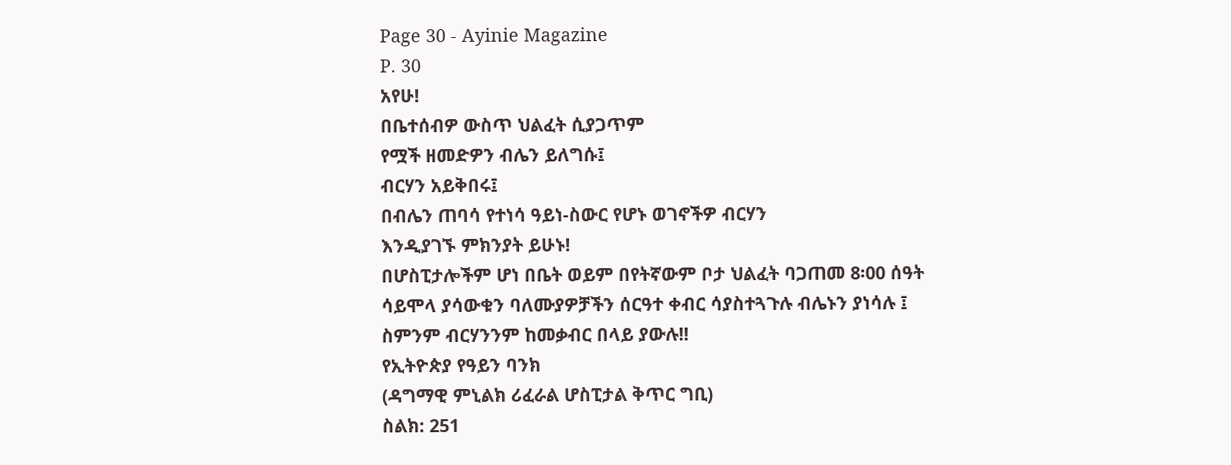Page 30 - Ayinie Magazine
P. 30
አየሁ!
በቤተሰብዎ ውስጥ ህልፈት ሲያጋጥም
የሟች ዘመድዎን ብሌን ይለግሱ፤
ብርሃን አይቅበሩ፤
በብሌን ጠባሳ የተነሳ ዓይነ-ስውር የሆኑ ወገኖችዎ ብርሃን
እንዲያገኙ ምክንያት ይሁኑ!
በሆስፒታሎችም ሆነ በቤት ወይም በየትኛውም ቦታ ህልፈት ባጋጠመ 8፡00 ሰዓት
ሳይሞላ ያሳውቁን ባለሙያዎቻችን ሰርዓተ ቀብር ሳያስተጓጉሉ ብሌኑን ያነሳሉ ፤
ስምንም ብርሃንንም ከመቃብር በላይ ያውሉ!!
የኢትዮጵያ የዓይን ባንክ
(ዳግማዊ ምኒልክ ሪፈራል ሆስፒታል ቅጥር ግቢ)
ስልክ: 251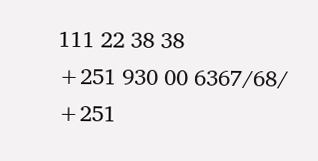111 22 38 38
+251 930 00 6367/68/
+251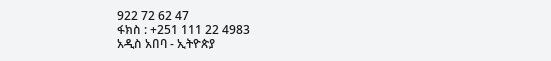922 72 62 47
ፋክስ : +251 111 22 4983
አዲስ አበባ - ኢትዮጵያ